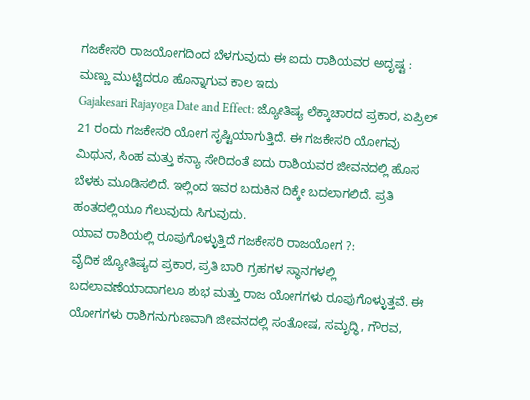ಗಜಕೇಸರಿ ರಾಜಯೋಗದಿಂದ ಬೆಳಗುವುದು ಈ ಐದು ರಾಶಿಯವರ ಅದೃಷ್ಟ : ಮಣ್ಣು ಮುಟ್ಟಿದರೂ ಹೊನ್ನಾಗುವ ಕಾಲ ಇದು
Gajakesari Rajayoga Date and Effect: ಜ್ಯೋತಿಷ್ಯ ಲೆಕ್ಕಾಚಾರದ ಪ್ರಕಾರ, ಏಪ್ರಿಲ್ 21 ರಂದು ಗಜಕೇಸರಿ ಯೋಗ ಸೃಷ್ಟಿಯಾಗುತ್ತಿದೆ. ಈ ಗಜಕೇಸರಿ ಯೋಗವು ಮಿಥುನ, ಸಿಂಹ ಮತ್ತು ಕನ್ಯಾ ಸೇರಿದಂತೆ ಐದು ರಾಶಿಯವರ ಜೀವನದಲ್ಲಿ ಹೊಸ ಬೆಳಕು ಮೂಡಿಸಲಿದೆ. ಇಲ್ಲಿಂದ ಇವರ ಬದುಕಿನ ದಿಕ್ಕೇ ಬದಲಾಗಲಿದೆ. ಪ್ರತಿ ಹಂತದಲ್ಲಿಯೂ ಗೆಲುವುದು ಸಿಗುವುದು.
ಯಾವ ರಾಶಿಯಲ್ಲಿ ರೂಪುಗೊಳ್ಳುತ್ತಿದೆ ಗಜಕೇಸರಿ ರಾಜಯೋಗ ?:
ವೈದಿಕ ಜ್ಯೋತಿಷ್ಯದ ಪ್ರಕಾರ, ಪ್ರತಿ ಬಾರಿ ಗ್ರಹಗಳ ಸ್ಥಾನಗಳಲ್ಲಿ ಬದಲಾವಣೆಯಾದಾಗಲೂ ಶುಭ ಮತ್ತು ರಾಜ ಯೋಗಗಳು ರೂಪುಗೊಳ್ಳುತ್ತವೆ. ಈ ಯೋಗಗಳು ರಾಶಿಗನುಗುಣವಾಗಿ ಜೀವನದಲ್ಲಿ ಸಂತೋಷ, ಸಮೃದ್ಧಿ, ಗೌರವ,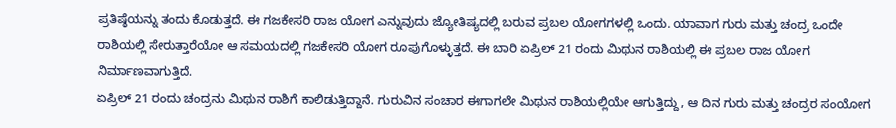ಪ್ರತಿಷ್ಠೆಯನ್ನು ತಂದು ಕೊಡುತ್ತದೆ. ಈ ಗಜಕೇಸರಿ ರಾಜ ಯೋಗ ಎನ್ನುವುದು ಜ್ಯೋತಿಷ್ಯದಲ್ಲಿ ಬರುವ ಪ್ರಬಲ ಯೋಗಗಳಲ್ಲಿ ಒಂದು. ಯಾವಾಗ ಗುರು ಮತ್ತು ಚಂದ್ರ ಒಂದೇ ರಾಶಿಯಲ್ಲಿ ಸೇರುತ್ತಾರೆಯೋ ಆ ಸಮಯದಲ್ಲಿ ಗಜಕೇಸರಿ ಯೋಗ ರೂಪುಗೊಳ್ಳುತ್ತದೆ. ಈ ಬಾರಿ ಏಪ್ರಿಲ್ 21 ರಂದು ಮಿಥುನ ರಾಶಿಯಲ್ಲಿ ಈ ಪ್ರಬಲ ರಾಜ ಯೋಗ ನಿರ್ಮಾಣವಾಗುತ್ತಿದೆ.
ಏಪ್ರಿಲ್ 21 ರಂದು ಚಂದ್ರನು ಮಿಥುನ ರಾಶಿಗೆ ಕಾಲಿಡುತ್ತಿದ್ದಾನೆ. ಗುರುವಿನ ಸಂಚಾರ ಈಗಾಗಲೇ ಮಿಥುನ ರಾಶಿಯಲ್ಲಿಯೇ ಆಗುತ್ತಿದ್ದು, ಆ ದಿನ ಗುರು ಮತ್ತು ಚಂದ್ರರ ಸಂಯೋಗ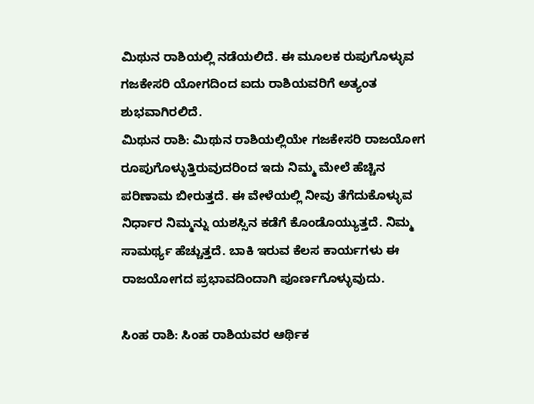ಮಿಥುನ ರಾಶಿಯಲ್ಲಿ ನಡೆಯಲಿದೆ. ಈ ಮೂಲಕ ರುಪುಗೊಳ್ಳುವ ಗಜಕೇಸರಿ ಯೋಗದಿಂದ ಐದು ರಾಶಿಯವರಿಗೆ ಅತ್ಯಂತ ಶುಭವಾಗಿರಲಿದೆ.
ಮಿಥುನ ರಾಶಿ: ಮಿಥುನ ರಾಶಿಯಲ್ಲಿಯೇ ಗಜಕೇಸರಿ ರಾಜಯೋಗ ರೂಪುಗೊಳ್ಳುತ್ತಿರುವುದರಿಂದ ಇದು ನಿಮ್ಮ ಮೇಲೆ ಹೆಚ್ಚಿನ ಪರಿಣಾಮ ಬೀರುತ್ತದೆ. ಈ ವೇಳೆಯಲ್ಲಿ ನೀವು ತೆಗೆದುಕೊಳ್ಳುವ ನಿರ್ಧಾರ ನಿಮ್ಮನ್ನು ಯಶಸ್ಸಿನ ಕಡೆಗೆ ಕೊಂಡೊಯ್ಯುತ್ತದೆ. ನಿಮ್ಮ ಸಾಮರ್ಥ್ಯ ಹೆಚ್ಚುತ್ತದೆ. ಬಾಕಿ ಇರುವ ಕೆಲಸ ಕಾರ್ಯಗಳು ಈ ರಾಜಯೋಗದ ಪ್ರಭಾವದಿಂದಾಗಿ ಪೂರ್ಣಗೊಳ್ಳುವುದು.

ಸಿಂಹ ರಾಶಿ: ಸಿಂಹ ರಾಶಿಯವರ ಆರ್ಥಿಕ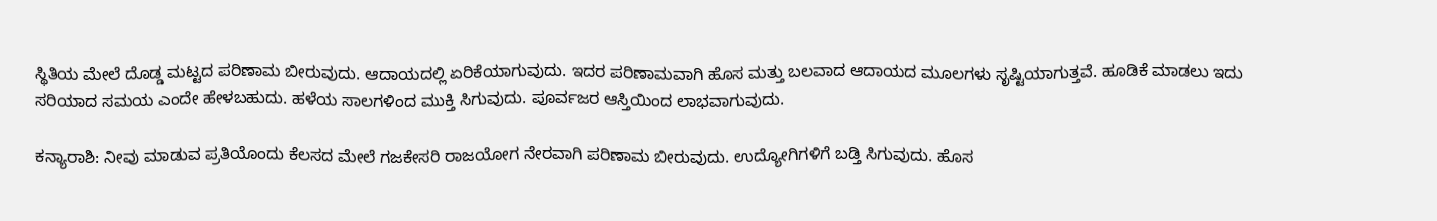ಸ್ಥಿತಿಯ ಮೇಲೆ ದೊಡ್ಡ ಮಟ್ಟದ ಪರಿಣಾಮ ಬೀರುವುದು. ಆದಾಯದಲ್ಲಿ ಏರಿಕೆಯಾಗುವುದು. ಇದರ ಪರಿಣಾಮವಾಗಿ ಹೊಸ ಮತ್ತು ಬಲವಾದ ಆದಾಯದ ಮೂಲಗಳು ಸೃಷ್ಟಿಯಾಗುತ್ತವೆ. ಹೂಡಿಕೆ ಮಾಡಲು ಇದು ಸರಿಯಾದ ಸಮಯ ಎಂದೇ ಹೇಳಬಹುದು. ಹಳೆಯ ಸಾಲಗಳಿಂದ ಮುಕ್ತಿ ಸಿಗುವುದು. ಪೂರ್ವಜರ ಆಸ್ತಿಯಿಂದ ಲಾಭವಾಗುವುದು.

ಕನ್ಯಾರಾಶಿ: ನೀವು ಮಾಡುವ ಪ್ರತಿಯೊಂದು ಕೆಲಸದ ಮೇಲೆ ಗಜಕೇಸರಿ ರಾಜಯೋಗ ನೇರವಾಗಿ ಪರಿಣಾಮ ಬೀರುವುದು. ಉದ್ಯೋಗಿಗಳಿಗೆ ಬಡ್ತಿ ಸಿಗುವುದು. ಹೊಸ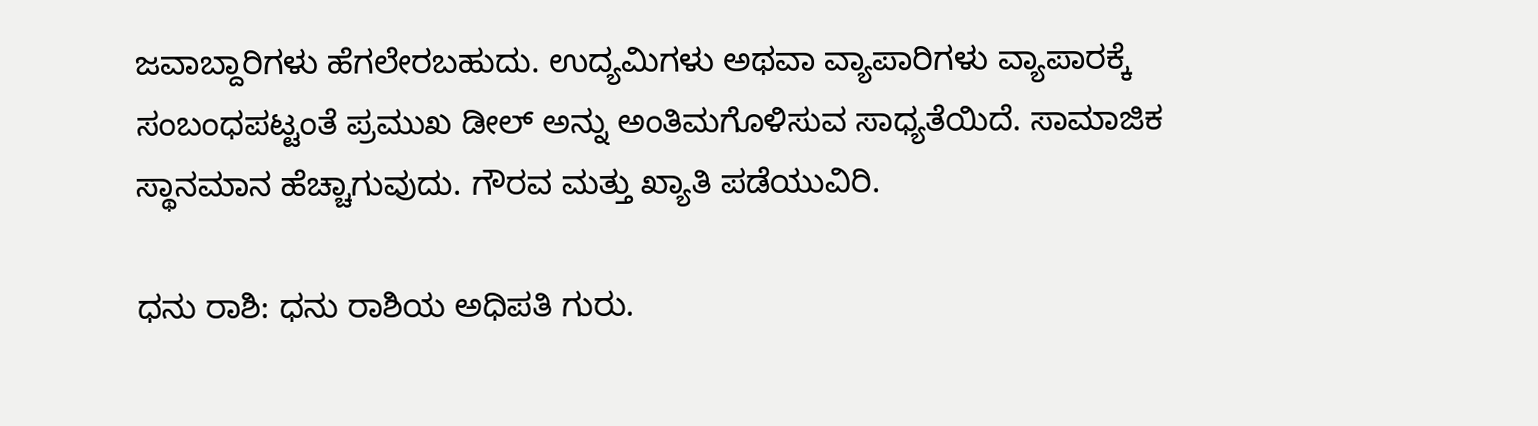ಜವಾಬ್ದಾರಿಗಳು ಹೆಗಲೇರಬಹುದು. ಉದ್ಯಮಿಗಳು ಅಥವಾ ವ್ಯಾಪಾರಿಗಳು ವ್ಯಾಪಾರಕ್ಕೆ ಸಂಬಂಧಪಟ್ಟಂತೆ ಪ್ರಮುಖ ಡೀಲ್ ಅನ್ನು ಅಂತಿಮಗೊಳಿಸುವ ಸಾಧ್ಯತೆಯಿದೆ. ಸಾಮಾಜಿಕ ಸ್ಥಾನಮಾನ ಹೆಚ್ಚಾಗುವುದು. ಗೌರವ ಮತ್ತು ಖ್ಯಾತಿ ಪಡೆಯುವಿರಿ.

ಧನು ರಾಶಿ: ಧನು ರಾಶಿಯ ಅಧಿಪತಿ ಗುರು.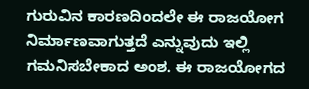ಗುರುವಿನ ಕಾರಣದಿಂದಲೇ ಈ ರಾಜಯೋಗ ನಿರ್ಮಾಣವಾಗುತ್ತದೆ ಎನ್ನುವುದು ಇಲ್ಲಿ ಗಮನಿಸಬೇಕಾದ ಅಂಶ. ಈ ರಾಜಯೋಗದ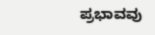ಪ್ರಭಾವವು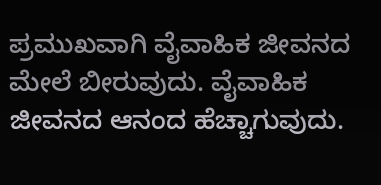ಪ್ರಮುಖವಾಗಿ ವೈವಾಹಿಕ ಜೀವನದ ಮೇಲೆ ಬೀರುವುದು. ವೈವಾಹಿಕ ಜೀವನದ ಆನಂದ ಹೆಚ್ಚಾಗುವುದು.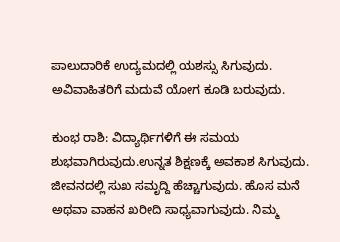ಪಾಲುದಾರಿಕೆ ಉದ್ಯಮದಲ್ಲಿ ಯಶಸ್ಸು ಸಿಗುವುದು. ಅವಿವಾಹಿತರಿಗೆ ಮದುವೆ ಯೋಗ ಕೂಡಿ ಬರುವುದು.

ಕುಂಭ ರಾಶಿ: ವಿದ್ಯಾರ್ಥಿಗಳಿಗೆ ಈ ಸಮಯ ಶುಭವಾಗಿರುವುದು.ಉನ್ನತ ಶಿಕ್ಷಣಕ್ಕೆ ಅವಕಾಶ ಸಿಗುವುದು. ಜೀವನದಲ್ಲಿ ಸುಖ ಸಮೃದ್ದಿ ಹೆಚ್ಚಾಗುವುದು. ಹೊಸ ಮನೆ ಅಥವಾ ವಾಹನ ಖರೀದಿ ಸಾಧ್ಯವಾಗುವುದು. ನಿಮ್ಮ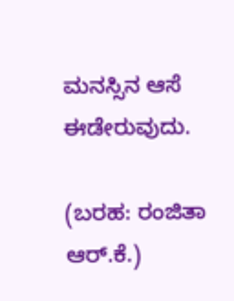ಮನಸ್ಸಿನ ಆಸೆ ಈಡೇರುವುದು.

(ಬರಹ: ರಂಜಿತಾ ಆರ್.ಕೆ.)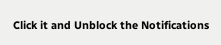Click it and Unblock the Notifications